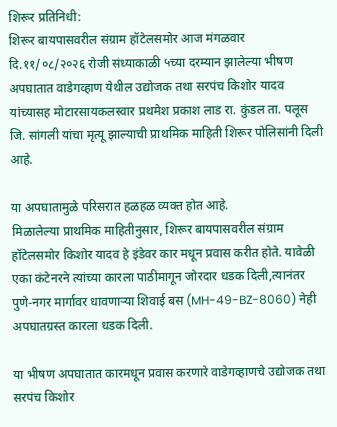शिरूर प्रतिनिधी:
शिरूर बायपासवरील संग्राम हॉटेलसमोर आज मंगळवार दि.११/०८/२०२६ रोजी संध्याकाळी ५च्या दरम्यान झालेल्या भीषण अपघातात वाडेगव्हाण येथील उद्योजक तथा सरपंच किशोर यादव यांच्यासह मोटारसायकलस्वार प्रथमेश प्रकाश लाड रा. कुंडल ता. पलूस जि. सांगली यांचा मृत्यू झाल्याची प्राथमिक माहिती शिरूर पोलिसांनी दिली आहे.

या अपघातामुळे परिसरात हळहळ व्यक्त होत आहे.
मिळालेल्या प्राथमिक माहितीनुसार, शिरूर बायपासवरील संग्राम हॉटेलसमोर किशोर यादव हे इंडेवर कार मधून प्रवास करीत होते. यावेळी एका कंटेनरने त्यांच्या कारला पाठीमागून जोरदार धडक दिली,त्यानंतर पुणे-नगर मार्गावर धावणाऱ्या शिवाई बस (MH-49-BZ-8060) नेही अपघातग्रस्त कारला धडक दिली.

या भीषण अपघातात कारमधून प्रवास करणारे वाडेगव्हाणचे उद्योजक तथा सरपंच किशोर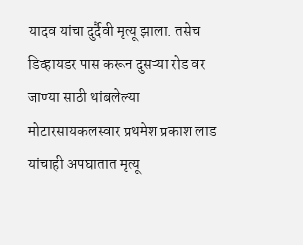यादव यांचा दुर्दैवी मृत्यू झाला. तसेच डिव्हायडर पास करून दुसऱ्या रोड वर जाण्या साठी थांबलेल्या मोटारसायकलस्वार प्रथमेश प्रकाश लाड यांचाही अपघातात मृत्यू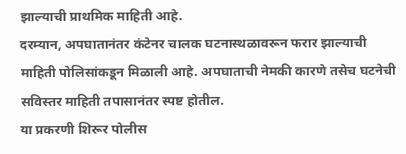झाल्याची प्राथमिक माहिती आहे.
दरम्यान, अपघातानंतर कंटेनर चालक घटनास्थळावरून फरार झाल्याची माहिती पोलिसांकडून मिळाली आहे. अपघाताची नेमकी कारणे तसेच घटनेची सविस्तर माहिती तपासानंतर स्पष्ट होतील.
या प्रकरणी शिरूर पोलीस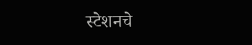स्टेशनचे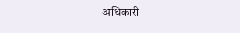अधिकारी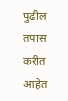पुढील तपास करीत आहेत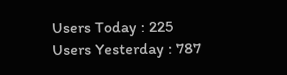Users Today : 225
Users Yesterday : 787